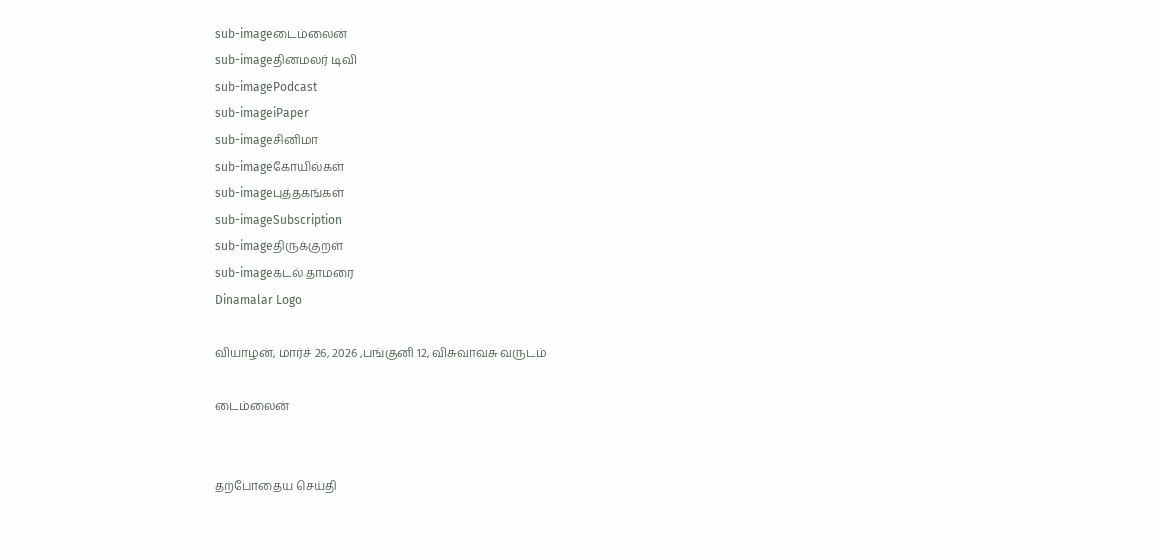sub-imageடைம்லைன்
sub-imageதினமலர் டிவி
sub-imagePodcast
sub-imageiPaper
sub-imageசினிமா
sub-imageகோயில்கள்
sub-imageபுத்தகங்கள்
sub-imageSubscription
sub-imageதிருக்குறள்
sub-imageகடல் தாமரை
Dinamalar Logo

வியாழன், மார்ச் 26, 2026 ,பங்குனி 12, விசுவாவசு வருடம்

டைம்லைன்


தற்போதைய செய்தி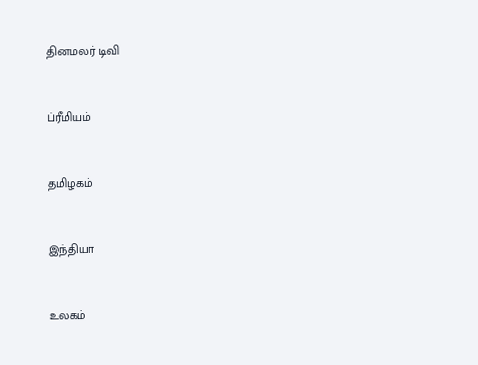தினமலர் டிவி


ப்ரீமியம்


தமிழகம்


இந்தியா


உலகம்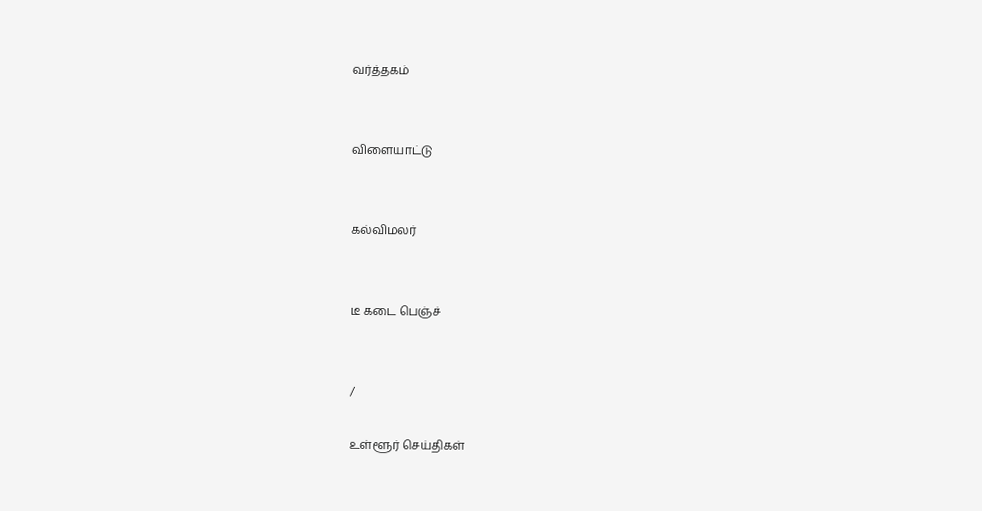வர்த்தகம்


விளையாட்டு


கல்விமலர்


டீ கடை பெஞ்ச்


/

உள்ளூர் செய்திகள்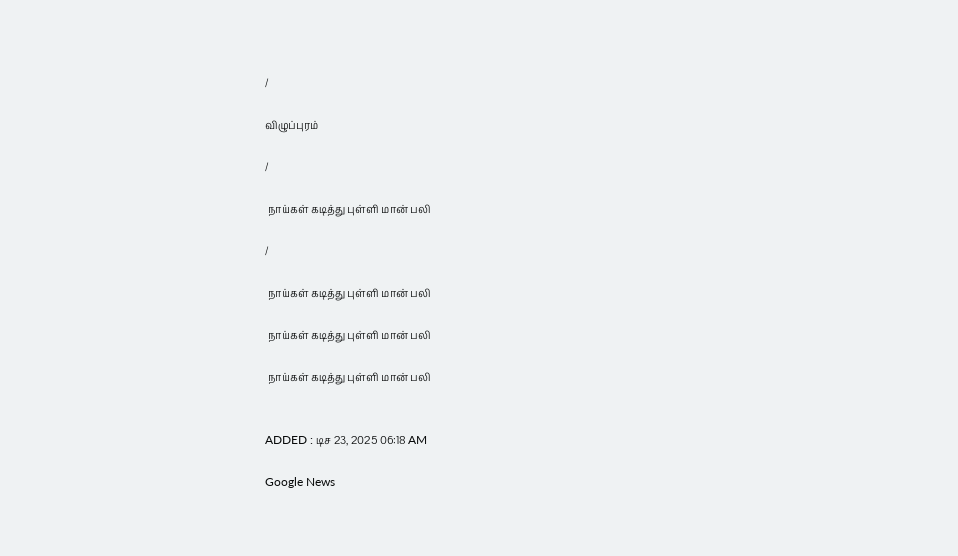/

விழுப்புரம்

/

 நாய்கள் கடித்து புள்ளி மான் பலி

/

 நாய்கள் கடித்து புள்ளி மான் பலி

 நாய்கள் கடித்து புள்ளி மான் பலி

 நாய்கள் கடித்து புள்ளி மான் பலி


ADDED : டிச 23, 2025 06:18 AM

Google News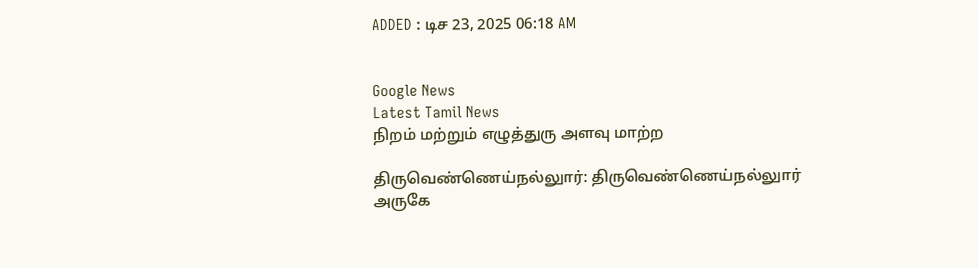ADDED : டிச 23, 2025 06:18 AM


Google News
Latest Tamil News
நிறம் மற்றும் எழுத்துரு அளவு மாற்ற

திருவெண்ணெய்நல்லுார்: திருவெண்ணெய்நல்லுார் அருகே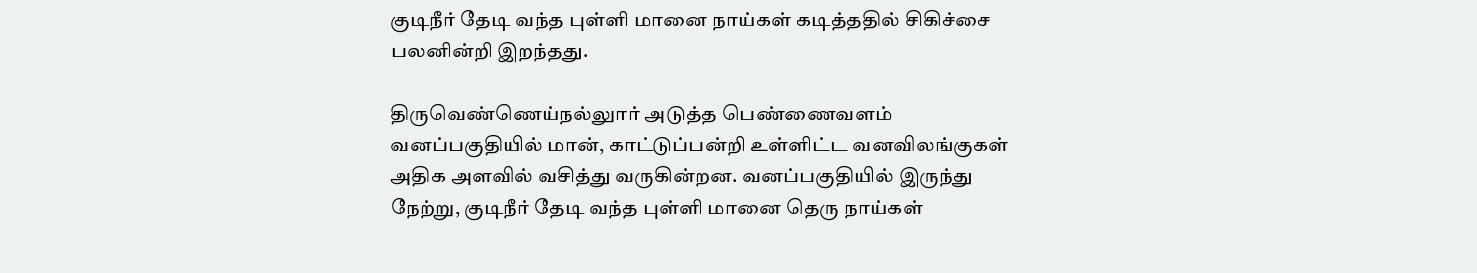குடிநீர் தேடி வந்த புள்ளி மானை நாய்கள் கடித்ததில் சிகிச்சை பலனின்றி இறந்தது.

திருவெண்ணெய்நல்லுார் அடுத்த பெண்ணைவளம் வனப்பகுதியில் மான், காட்டுப்பன்றி உள்ளிட்ட வனவிலங்குகள் அதிக அளவில் வசித்து வருகின்றன. வனப்பகுதியில் இருந்து நேற்று, குடிநீர் தேடி வந்த புள்ளி மானை தெரு நாய்கள்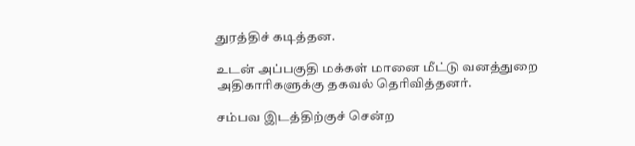துரத்திச் கடித்தன.

உடன் அப்பகுதி மக்கள் மானை மீட்டு வனத்துறை அதிகாரிகளுக்கு தகவல் தெரிவித்தனர்.

சம்பவ இடத்திற்குச் சென்ற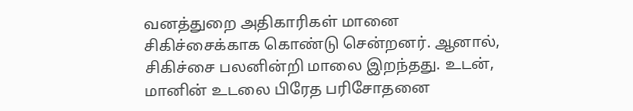வனத்துறை அதிகாரிகள் மானை சிகிச்சைக்காக கொண்டு சென்றனர். ஆனால், சிகிச்சை பலனின்றி மாலை இறந்தது. உடன், மானின் உடலை பிரேத பரிசோதனை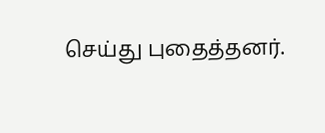செய்து புதைத்தனர்.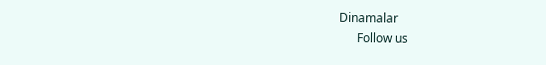Dinamalar
      Follow us